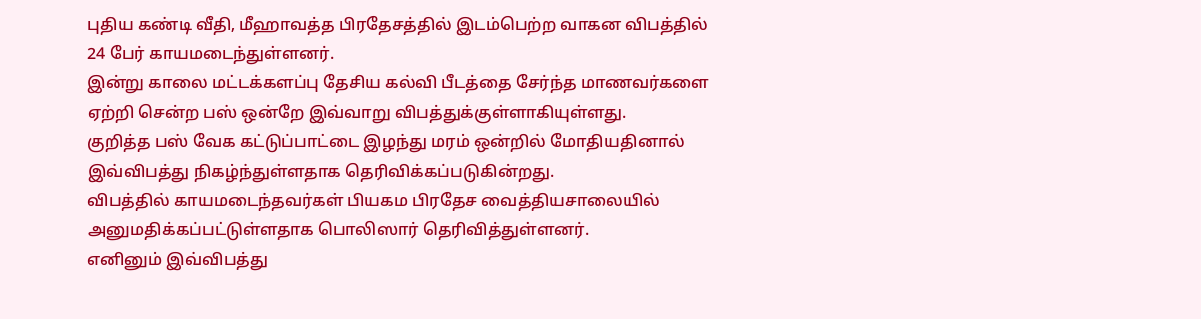புதிய கண்டி வீதி, மீஹாவத்த பிரதேசத்தில் இடம்பெற்ற வாகன விபத்தில் 24 பேர் காயமடைந்துள்ளனர்.
இன்று காலை மட்டக்களப்பு தேசிய கல்வி பீடத்தை சேர்ந்த மாணவர்களை ஏற்றி சென்ற பஸ் ஒன்றே இவ்வாறு விபத்துக்குள்ளாகியுள்ளது.
குறித்த பஸ் வேக கட்டுப்பாட்டை இழந்து மரம் ஒன்றில் மோதியதினால் இவ்விபத்து நிகழ்ந்துள்ளதாக தெரிவிக்கப்படுகின்றது.
விபத்தில் காயமடைந்தவர்கள் பியகம பிரதேச வைத்தியசாலையில் அனுமதிக்கப்பட்டுள்ளதாக பொலிஸார் தெரிவித்துள்ளனர்.
எனினும் இவ்விபத்து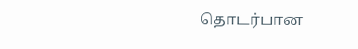தொடர்பான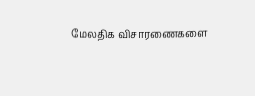மேலதிக விசாரணைகளை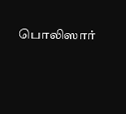பொலிஸார்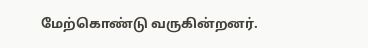மேற்கொண்டு வருகின்றனர்.